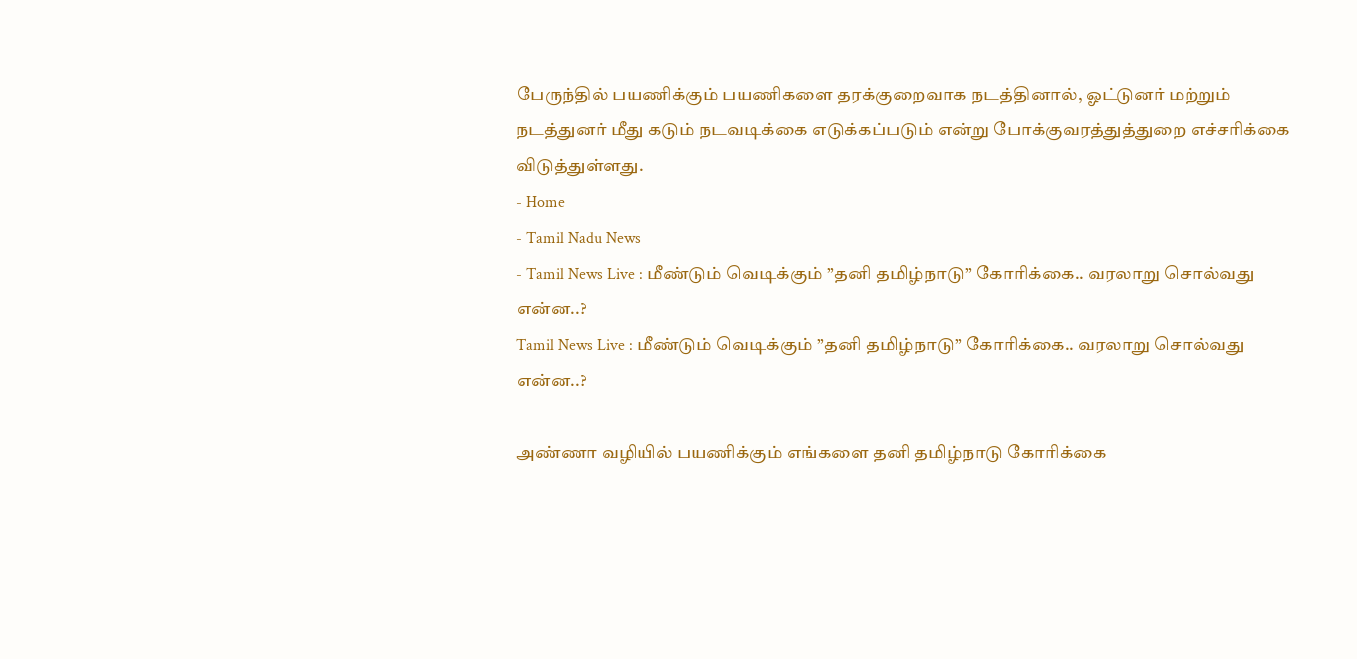பேருந்தில் பயணிக்கும் பயணிகளை தரக்குறைவாக நடத்தினால், ஓட்டுனர் மற்றும் நடத்துனர் மீது கடும் நடவடிக்கை எடுக்கப்படும் என்று போக்குவரத்துத்துறை எச்சரிக்கை விடுத்துள்ளது.
- Home
- Tamil Nadu News
- Tamil News Live : மீண்டும் வெடிக்கும் ”தனி தமிழ்நாடு” கோரிக்கை.. வரலாறு சொல்வது என்ன..?
Tamil News Live : மீண்டும் வெடிக்கும் ”தனி தமிழ்நாடு” கோரிக்கை.. வரலாறு சொல்வது என்ன..?

அண்ணா வழியில் பயணிக்கும் எங்களை தனி தமிழ்நாடு கோரிக்கை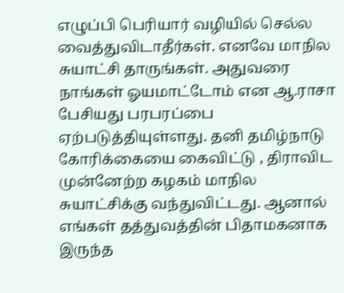எழுப்பி பெரியார் வழியில் செல்ல வைத்துவிடாதீர்கள். எனவே மாநில சுயாட்சி தாருங்கள். அதுவரை நாங்கள் ஓயமாட்டோம் என ஆ.ராசா பேசியது பரபரப்பை ஏற்படுத்தியுள்ளது. தனி தமிழ்நாடு கோரிக்கையை கைவிட்டு , திராவிட முன்னேற்ற கழகம் மாநில சுயாட்சிக்கு வந்துவிட்டது. ஆனால் எங்கள் தத்துவத்தின் பிதாமகனாக இருந்த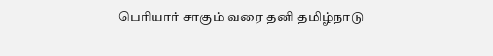பெரியார் சாகும் வரை தனி தமிழ்நாடு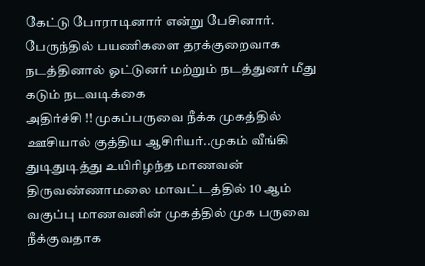கேட்டு போராடினார் என்று பேசினார்.
பேருந்தில் பயணிகளை தரக்குறைவாக நடத்தினால் ஓட்டுனர் மற்றும் நடத்துனர் மீது கடும் நடவடிக்கை
அதிர்ச்சி !! முகப்பருவை நீக்க முகத்தில் ஊசியால் குத்திய ஆசிரியர்..முகம் வீங்கி துடிதுடித்து உயிரிழந்த மாணவன்
திருவண்ணாமலை மாவட்டத்தில் 10 ஆம் வகுப்பு மாணவனின் முகத்தில் முக பருவை நீக்குவதாக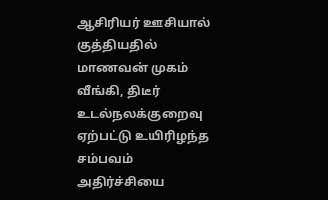ஆசிரியர் ஊசியால் குத்தியதில் மாணவன் முகம் வீங்கி, திடீர் உடல்நலக்குறைவு ஏற்பட்டு உயிரிழந்த சம்பவம் அதிர்ச்சியை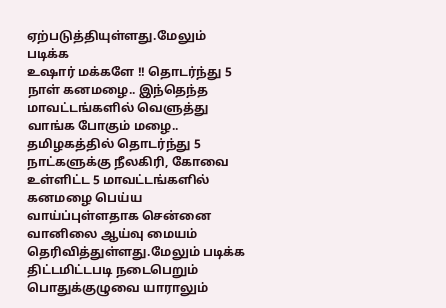ஏற்படுத்தியுள்ளது.மேலும் படிக்க
உஷார் மக்களே !! தொடர்ந்து 5 நாள் கனமழை.. இந்தெந்த மாவட்டங்களில் வெளுத்து வாங்க போகும் மழை..
தமிழகத்தில் தொடர்ந்து 5 நாட்களுக்கு நீலகிரி, கோவை உள்ளிட்ட 5 மாவட்டங்களில் கனமழை பெய்ய வாய்ப்புள்ளதாக சென்னை வானிலை ஆய்வு மையம் தெரிவித்துள்ளது.மேலும் படிக்க
திட்டமிட்டபடி நடைபெறும் பொதுக்குழுவை யாராலும்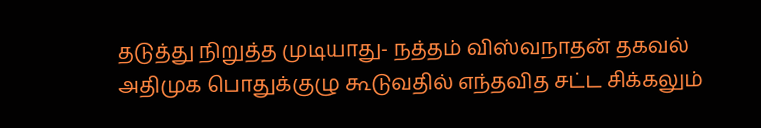தடுத்து நிறுத்த முடியாது- நத்தம் விஸ்வநாதன் தகவல்
அதிமுக பொதுக்குழு கூடுவதில் எந்தவித சட்ட சிக்கலும்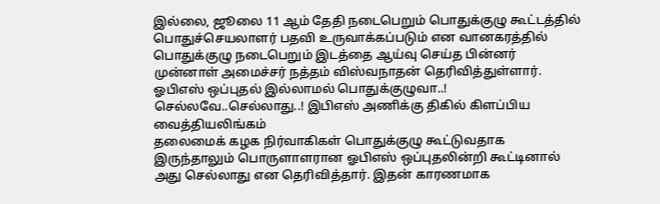இல்லை, ஜூலை 11 ஆம் தேதி நடைபெறும் பொதுக்குழு கூட்டத்தில் பொதுச்செயலாளர் பதவி உருவாக்கப்படும் என வானகரத்தில் பொதுக்குழு நடைபெறும் இடத்தை ஆய்வு செய்த பின்னர் முன்னாள் அமைச்சர் நத்தம் விஸ்வநாதன் தெரிவித்துள்ளார்.
ஓபிஎஸ் ஒப்புதல் இல்லாமல் பொதுக்குழுவா..! செல்லவே..செல்லாது..! இபிஎஸ் அணிக்கு திகில் கிளப்பிய வைத்தியலிங்கம்
தலைமைக் கழக நிர்வாகிகள் பொதுக்குழு கூட்டுவதாக இருந்தாலும் பொருளாளரான ஓபிஎஸ் ஒப்புதலின்றி கூட்டினால் அது செல்லாது என தெரிவித்தார். இதன் காரணமாக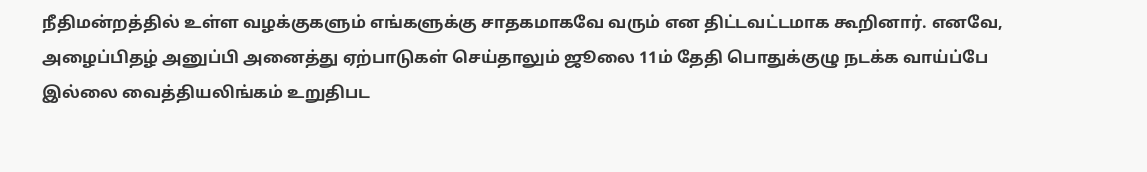நீதிமன்றத்தில் உள்ள வழக்குகளும் எங்களுக்கு சாதகமாகவே வரும் என திட்டவட்டமாக கூறினார். எனவே, அழைப்பிதழ் அனுப்பி அனைத்து ஏற்பாடுகள் செய்தாலும் ஜூலை 11ம் தேதி பொதுக்குழு நடக்க வாய்ப்பே இல்லை வைத்தியலிங்கம் உறுதிபட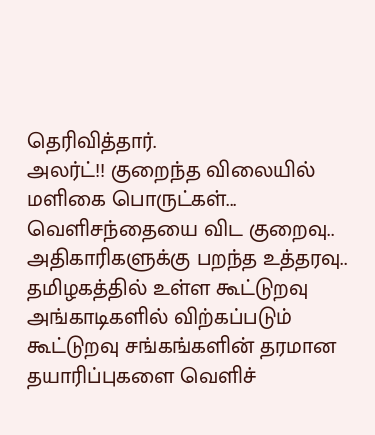தெரிவித்தார்.
அலர்ட்!! குறைந்த விலையில் மளிகை பொருட்கள்... வெளிசந்தையை விட குறைவு.. அதிகாரிகளுக்கு பறந்த உத்தரவு..
தமிழகத்தில் உள்ள கூட்டுறவு அங்காடிகளில் விற்கப்படும் கூட்டுறவு சங்கங்களின் தரமான தயாரிப்புகளை வெளிச்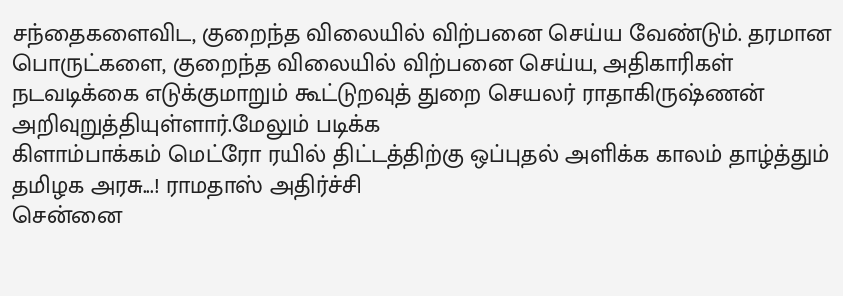சந்தைகளைவிட, குறைந்த விலையில் விற்பனை செய்ய வேண்டும். தரமான பொருட்களை, குறைந்த விலையில் விற்பனை செய்ய, அதிகாரிகள் நடவடிக்கை எடுக்குமாறும் கூட்டுறவுத் துறை செயலர் ராதாகிருஷ்ணன் அறிவுறுத்தியுள்ளார்.மேலும் படிக்க
கிளாம்பாக்கம் மெட்ரோ ரயில் திட்டத்திற்கு ஒப்புதல் அளிக்க காலம் தாழ்த்தும் தமிழக அரசு...! ராமதாஸ் அதிர்ச்சி
சென்னை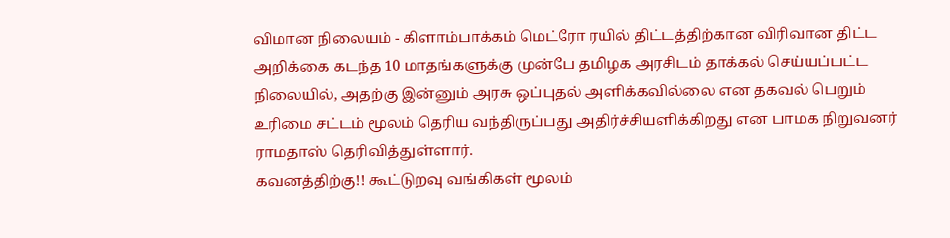விமான நிலையம் - கிளாம்பாக்கம் மெட்ரோ ரயில் திட்டத்திற்கான விரிவான திட்ட அறிக்கை கடந்த 10 மாதங்களுக்கு முன்பே தமிழக அரசிடம் தாக்கல் செய்யப்பட்ட நிலையில், அதற்கு இன்னும் அரசு ஒப்புதல் அளிக்கவில்லை என தகவல் பெறும் உரிமை சட்டம் மூலம் தெரிய வந்திருப்பது அதிர்ச்சியளிக்கிறது என பாமக நிறுவனர் ராமதாஸ் தெரிவித்துள்ளார்.
கவனத்திற்கு!! கூட்டுறவு வங்கிகள் மூலம்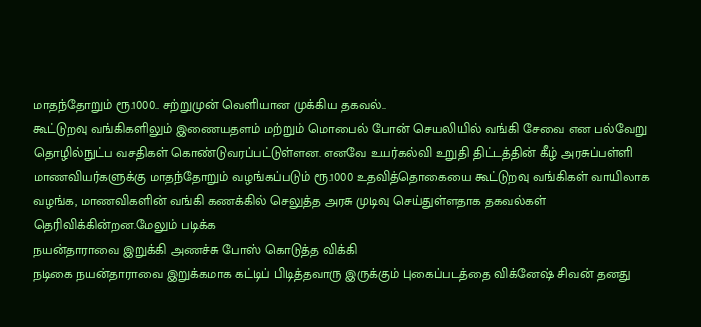மாதந்தோறும் ரூ.1000.. சற்றுமுன் வெளியான முக்கிய தகவல்..
கூட்டுறவு வங்கிகளிலும் இணையதளம் மற்றும் மொபைல் போன் செயலியில் வங்கி சேவை என பல்வேறு தொழில்நுட்ப வசதிகள் கொண்டுவரப்பட்டுள்ளன. எனவே உயர்கல்வி உறுதி திட்டத்தின் கீழ் அரசுப்பள்ளி மாணவியர்களுக்கு மாதந்தோறும் வழங்கப்படும் ரூ.1000 உதவித்தொகையை கூட்டுறவு வங்கிகள் வாயிலாக வழங்க, மாணவிகளின் வங்கி கணக்கில் செலுத்த அரசு முடிவு செய்துள்ளதாக தகவல்கள் தெரிவிக்கின்றன.மேலும் படிக்க
நயன்தாராவை இறுக்கி அணச்சு போஸ் கொடுத்த விக்கி
நடிகை நயன்தாராவை இறுக்கமாக கட்டிப் பிடித்தவாரு இருக்கும் புகைப்படத்தை விக்னேஷ் சிவன் தனது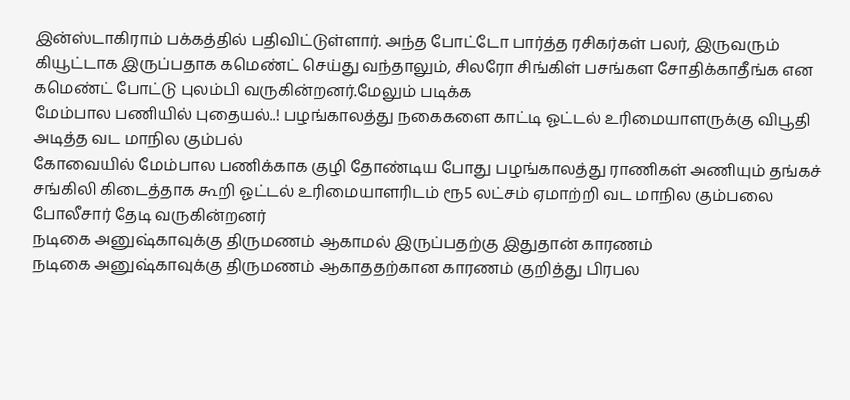இன்ஸ்டாகிராம் பக்கத்தில் பதிவிட்டுள்ளார். அந்த போட்டோ பார்த்த ரசிகர்கள் பலர், இருவரும் கியூட்டாக இருப்பதாக கமெண்ட் செய்து வந்தாலும், சிலரோ சிங்கிள் பசங்கள சோதிக்காதீங்க என கமெண்ட் போட்டு புலம்பி வருகின்றனர்.மேலும் படிக்க
மேம்பால பணியில் புதையல்..! பழங்காலத்து நகைகளை காட்டி ஓட்டல் உரிமையாளருக்கு விபூதி அடித்த வட மாநில கும்பல்
கோவையில் மேம்பால பணிக்காக குழி தோண்டிய போது பழங்காலத்து ராணிகள் அணியும் தங்கச் சங்கிலி கிடைத்தாக கூறி ஓட்டல் உரிமையாளரிடம் ரூ5 லட்சம் ஏமாற்றி வட மாநில கும்பலை போலீசார் தேடி வருகின்றனர்
நடிகை அனுஷ்காவுக்கு திருமணம் ஆகாமல் இருப்பதற்கு இதுதான் காரணம்
நடிகை அனுஷ்காவுக்கு திருமணம் ஆகாததற்கான காரணம் குறித்து பிரபல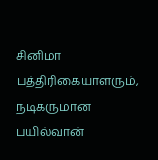சினிமா பத்திரிகையாளரும், நடிகருமான பயில்வான்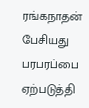ரங்கநாதன் பேசியது பரபரப்பை ஏற்படுத்தி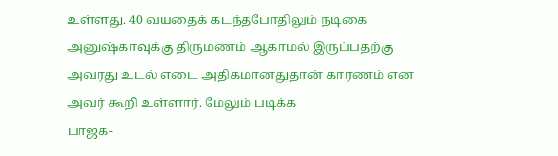உள்ளது. 40 வயதைக் கடந்தபோதிலும் நடிகை அனுஷ்காவுக்கு திருமணம் ஆகாமல் இருப்பதற்கு அவரது உடல் எடை அதிகமானதுதான் காரணம் என அவர் கூறி உள்ளார். மேலும் படிக்க
பாஜக-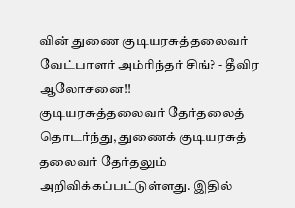வின் துணை குடியரசுத்தலைவர் வேட்பாளர் அம்ரிந்தர் சிங்? - தீவிர ஆலோசனை!!
குடியரசுத்தலைவர் தேர்தலைத் தொடர்ந்து, துணைக் குடியரசுத் தலைவர் தேர்தலும் அறிவிக்கப்பட்டுள்ளது. இதில்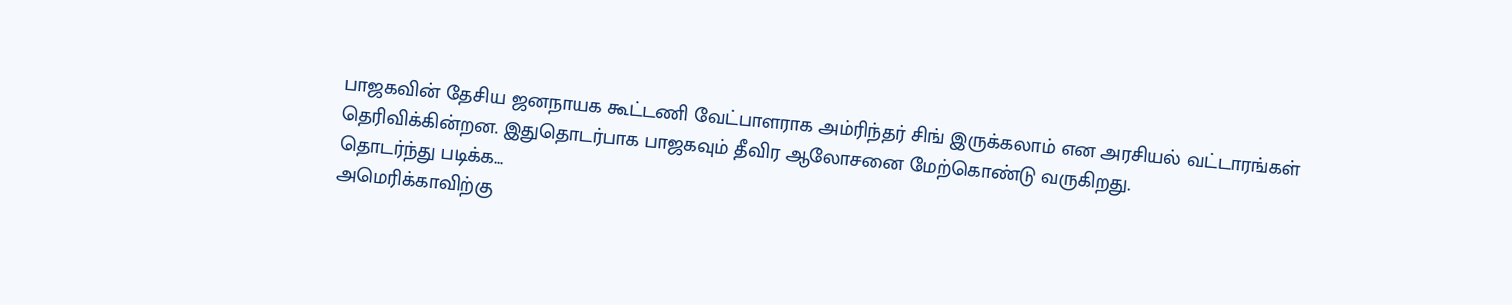பாஜகவின் தேசிய ஜனநாயக கூட்டணி வேட்பாளராக அம்ரிந்தர் சிங் இருக்கலாம் என அரசியல் வட்டாரங்கள் தெரிவிக்கின்றன. இதுதொடர்பாக பாஜகவும் தீவிர ஆலோசனை மேற்கொண்டு வருகிறது.
தொடர்ந்து படிக்க...
அமெரிக்காவிற்கு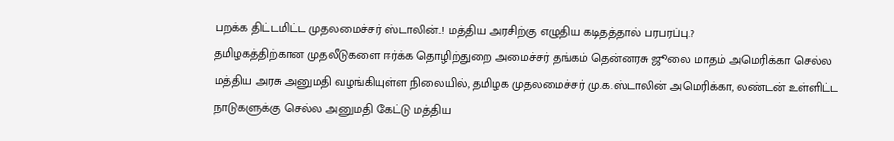பறக்க திட்டமிட்ட முதலமைச்சர் ஸ்டாலின்..! மத்திய அரசிற்கு எழுதிய கடிதத்தால் பரபரப்பு.?
தமிழகத்திற்கான முதலீடுகளை ஈர்க்க தொழிற்துறை அமைச்சர் தங்கம் தென்னரசு ஜூலை மாதம் அமெரிக்கா செல்ல மத்திய அரசு அனுமதி வழங்கியுள்ள நிலையில், தமிழக முதலமைச்சர் மு.க.ஸ்டாலின் அமெரிக்கா, லண்டன் உள்ளிட்ட நாடுகளுக்கு செல்ல அனுமதி கேட்டு மத்திய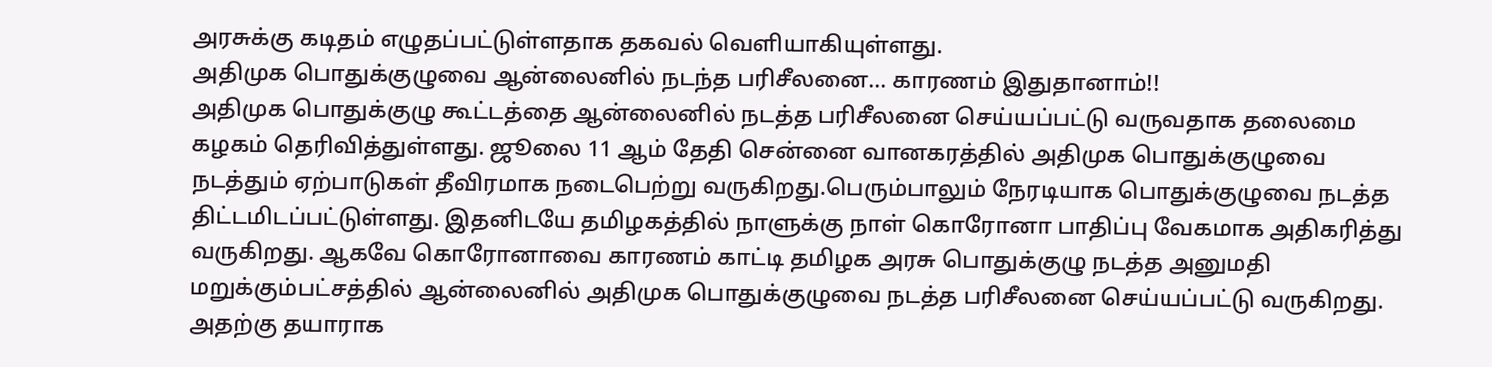அரசுக்கு கடிதம் எழுதப்பட்டுள்ளதாக தகவல் வெளியாகியுள்ளது.
அதிமுக பொதுக்குழுவை ஆன்லைனில் நடந்த பரிசீலனை... காரணம் இதுதானாம்!!
அதிமுக பொதுக்குழு கூட்டத்தை ஆன்லைனில் நடத்த பரிசீலனை செய்யப்பட்டு வருவதாக தலைமை கழகம் தெரிவித்துள்ளது. ஜூலை 11 ஆம் தேதி சென்னை வானகரத்தில் அதிமுக பொதுக்குழுவை நடத்தும் ஏற்பாடுகள் தீவிரமாக நடைபெற்று வருகிறது.பெரும்பாலும் நேரடியாக பொதுக்குழுவை நடத்த திட்டமிடப்பட்டுள்ளது. இதனிடயே தமிழகத்தில் நாளுக்கு நாள் கொரோனா பாதிப்பு வேகமாக அதிகரித்து வருகிறது. ஆகவே கொரோனாவை காரணம் காட்டி தமிழக அரசு பொதுக்குழு நடத்த அனுமதி மறுக்கும்பட்சத்தில் ஆன்லைனில் அதிமுக பொதுக்குழுவை நடத்த பரிசீலனை செய்யப்பட்டு வருகிறது. அதற்கு தயாராக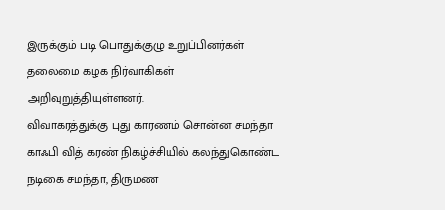இருக்கும் படி பொதுக்குழு உறுப்பினர்கள் தலைமை கழக நிர்வாகிகள் அறிவுறுத்தியுள்ளனர்.
விவாகரத்துக்கு புது காரணம் சொன்ன சமந்தா
காஃபி வித் கரண் நிகழ்ச்சியில் கலந்துகொண்ட நடிகை சமந்தா, திருமண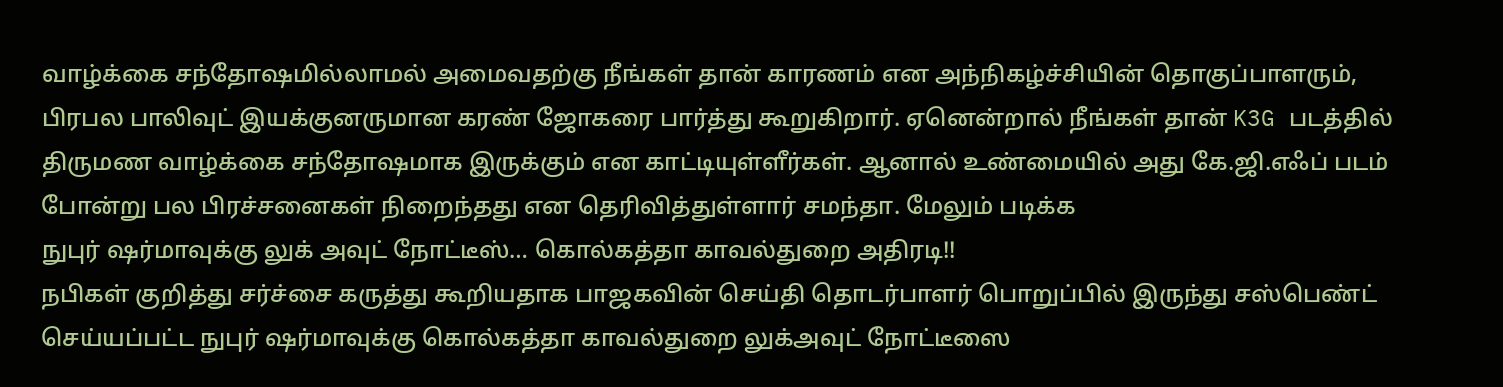வாழ்க்கை சந்தோஷமில்லாமல் அமைவதற்கு நீங்கள் தான் காரணம் என அந்நிகழ்ச்சியின் தொகுப்பாளரும், பிரபல பாலிவுட் இயக்குனருமான கரண் ஜோகரை பார்த்து கூறுகிறார். ஏனென்றால் நீங்கள் தான் K3G படத்தில் திருமண வாழ்க்கை சந்தோஷமாக இருக்கும் என காட்டியுள்ளீர்கள். ஆனால் உண்மையில் அது கே.ஜி.எஃப் படம் போன்று பல பிரச்சனைகள் நிறைந்தது என தெரிவித்துள்ளார் சமந்தா. மேலும் படிக்க
நுபுர் ஷர்மாவுக்கு லுக் அவுட் நோட்டீஸ்… கொல்கத்தா காவல்துறை அதிரடி!!
நபிகள் குறித்து சர்ச்சை கருத்து கூறியதாக பாஜகவின் செய்தி தொடர்பாளர் பொறுப்பில் இருந்து சஸ்பெண்ட் செய்யப்பட்ட நுபுர் ஷர்மாவுக்கு கொல்கத்தா காவல்துறை லுக்அவுட் நோட்டீஸை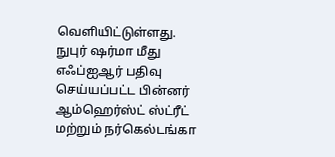வெளியிட்டுள்ளது. நுபுர் ஷர்மா மீது எஃப்ஐஆர் பதிவு செய்யப்பட்ட பின்னர் ஆம்ஹெர்ஸ்ட் ஸ்ட்ரீட் மற்றும் நர்கெல்டங்கா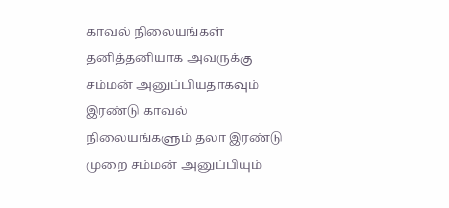காவல் நிலையங்கள் தனித்தனியாக அவருக்கு சம்மன் அனுப்பியதாகவும் இரண்டு காவல் நிலையங்களும் தலா இரண்டு முறை சம்மன் அனுப்பியும்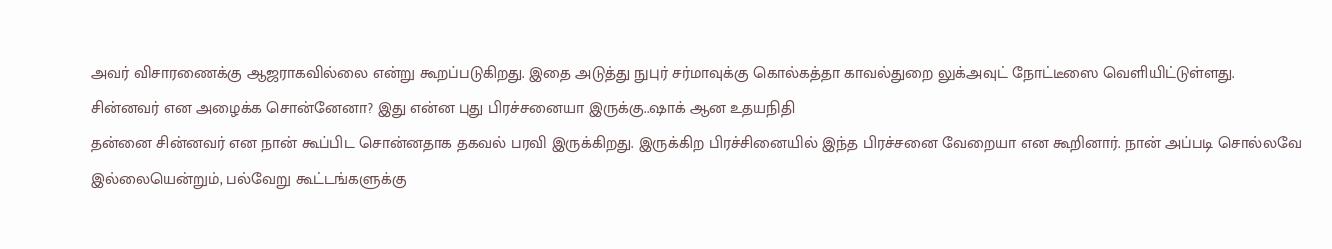அவர் விசாரணைக்கு ஆஜராகவில்லை என்று கூறப்படுகிறது. இதை அடுத்து நுபுர் சர்மாவுக்கு கொல்கத்தா காவல்துறை லுக்அவுட் நோட்டீஸை வெளியிட்டுள்ளது.
சின்னவர் என அழைக்க சொன்னேனா? இது என்ன புது பிரச்சனையா இருக்கு..ஷாக் ஆன உதயநிதி
தன்னை சின்னவர் என நான் கூப்பிட சொன்னதாக தகவல் பரவி இருக்கிறது. இருக்கிற பிரச்சினையில் இந்த பிரச்சனை வேறையா என கூறினார். நான் அப்படி சொல்லவே இல்லையென்றும், பல்வேறு கூட்டங்களுக்கு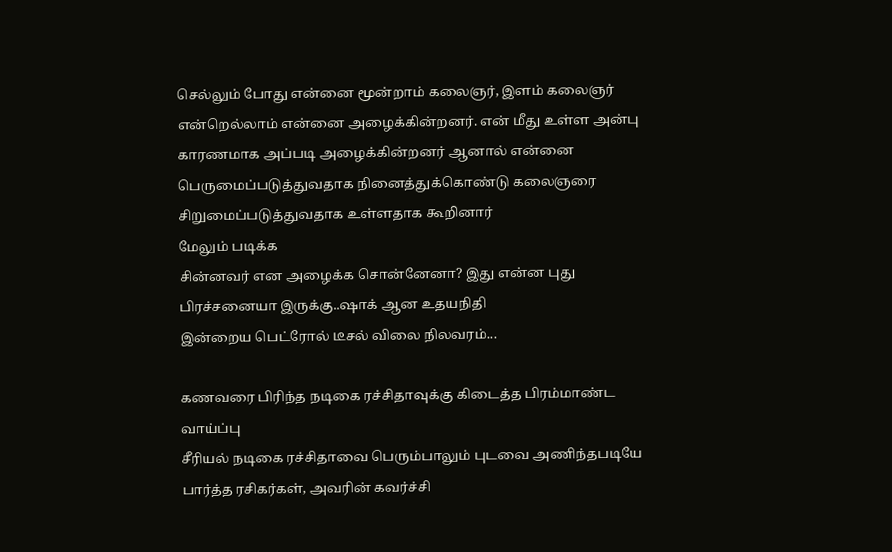செல்லும் போது என்னை மூன்றாம் கலைஞர், இளம் கலைஞர் என்றெல்லாம் என்னை அழைக்கின்றனர். என் மீது உள்ள அன்பு காரணமாக அப்படி அழைக்கின்றனர் ஆனால் என்னை பெருமைப்படுத்துவதாக நினைத்துக்கொண்டு கலைஞரை சிறுமைப்படுத்துவதாக உள்ளதாக கூறினார்
மேலும் படிக்க
சின்னவர் என அழைக்க சொன்னேனா? இது என்ன புது பிரச்சனையா இருக்கு..ஷாக் ஆன உதயநிதி
இன்றைய பெட்ரோல் டீசல் விலை நிலவரம்...

கணவரை பிரிந்த நடிகை ரச்சிதாவுக்கு கிடைத்த பிரம்மாண்ட வாய்ப்பு
சீரியல் நடிகை ரச்சிதாவை பெரும்பாலும் புடவை அணிந்தபடியே பார்த்த ரசிகர்கள், அவரின் கவர்ச்சி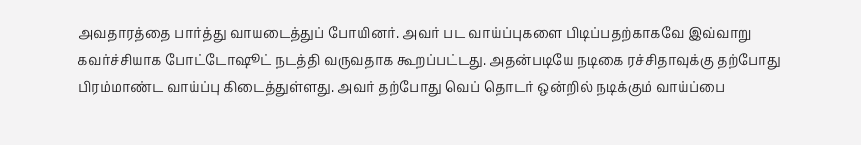அவதாரத்தை பார்த்து வாயடைத்துப் போயினர். அவர் பட வாய்ப்புகளை பிடிப்பதற்காகவே இவ்வாறு கவர்ச்சியாக போட்டோஷூட் நடத்தி வருவதாக கூறப்பட்டது. அதன்படியே நடிகை ரச்சிதாவுக்கு தற்போது பிரம்மாண்ட வாய்ப்பு கிடைத்துள்ளது. அவர் தற்போது வெப் தொடர் ஒன்றில் நடிக்கும் வாய்ப்பை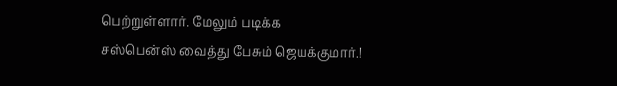பெற்றுள்ளார். மேலும் படிக்க
சஸ்பென்ஸ் வைத்து பேசும் ஜெயக்குமார்.!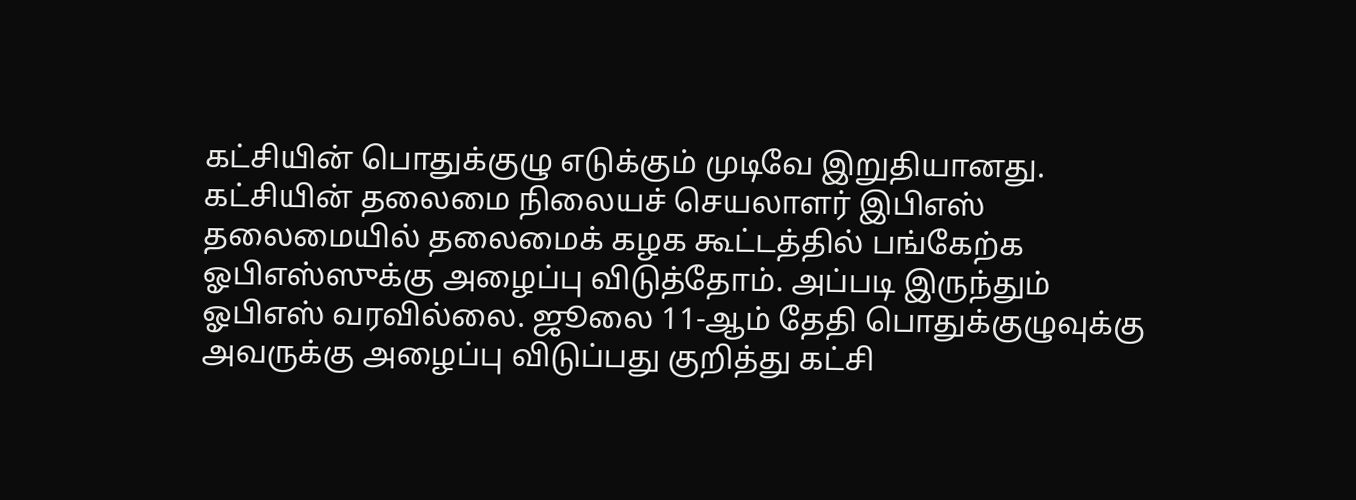கட்சியின் பொதுக்குழு எடுக்கும் முடிவே இறுதியானது. கட்சியின் தலைமை நிலையச் செயலாளர் இபிஎஸ் தலைமையில் தலைமைக் கழக கூட்டத்தில் பங்கேற்க ஓபிஎஸ்ஸுக்கு அழைப்பு விடுத்தோம். அப்படி இருந்தும் ஓபிஎஸ் வரவில்லை. ஜூலை 11-ஆம் தேதி பொதுக்குழுவுக்கு அவருக்கு அழைப்பு விடுப்பது குறித்து கட்சி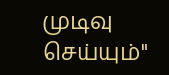முடிவு செய்யும்"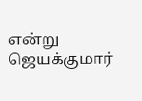என்று ஜெயக்குமார்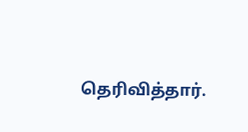தெரிவித்தார்.